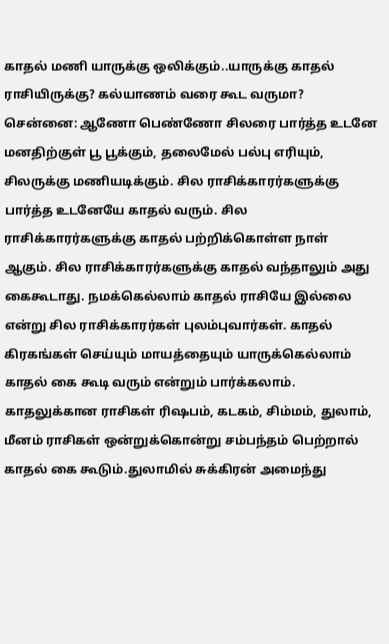காதல் மணி யாருக்கு ஒலிக்கும்..யாருக்கு காதல் ராசியிருக்கு? கல்யாணம் வரை கூட வருமா?
சென்னை: ஆணோ பெண்ணோ சிலரை பார்த்த உடனே மனதிற்குள் பூ பூக்கும், தலைமேல் பல்பு எரியும், சிலருக்கு மணியடிக்கும். சில ராசிக்காரர்களுக்கு பார்த்த உடனேயே காதல் வரும். சில ராசிக்காரர்களுக்கு காதல் பற்றிக்கொள்ள நாள் ஆகும். சில ராசிக்காரர்களுக்கு காதல் வந்தாலும் அது கைகூடாது. நமக்கெல்லாம் காதல் ராசியே இல்லை என்று சில ராசிக்காரர்கள் புலம்புவார்கள். காதல் கிரகங்கள் செய்யும் மாயத்தையும் யாருக்கெல்லாம் காதல் கை கூடி வரும் என்றும் பார்க்கலாம்.
காதலுக்கான ராசிகள் ரிஷபம், கடகம், சிம்மம், துலாம், மீனம் ராசிகள் ஒன்றுக்கொன்று சம்பந்தம் பெற்றால் காதல் கை கூடும்.துலாமில் சுக்கிரன் அமைந்து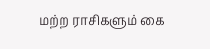மற்ற ராசிகளும் கை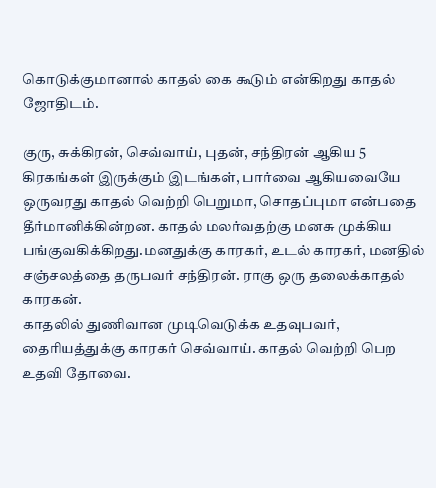கொடுக்குமானால் காதல் கை கூடும் என்கிறது காதல் ஜோதிடம்.

குரு, சுக்கிரன், செவ்வாய், புதன், சந்திரன் ஆகிய 5 கிரகங்கள் இருக்கும் இடங்கள், பார்வை ஆகியவையே ஒருவரது காதல் வெற்றி பெறுமா, சொதப்புமா என்பதை தீர்மானிக்கின்றன. காதல் மலர்வதற்கு மனசு முக்கிய பங்குவகிக்கிறது.மனதுக்கு காரகர், உடல் காரகர், மனதில் சஞ்சலத்தை தருபவர் சந்திரன். ராகு ஒரு தலைக்காதல் காரகன்.
காதலில் துணிவான முடிவெடுக்க உதவுபவர், தைரியத்துக்கு காரகர் செவ்வாய். காதல் வெற்றி பெற உதவி தோவை.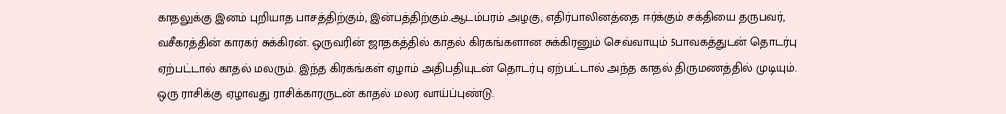காதலுக்கு இனம் புறியாத பாசத்திற்கும், இன்பத்திற்கும்.ஆடம்பரம் அழகு, எதிர்பாலினத்தை ஈர்க்கும் சக்தியை தருபவர், வசீகரத்தின் காரகர் சுக்கிரன். ஒருவரின் ஜாதகத்தில் காதல் கிரகங்களான சுக்கிரனும் செவ்வாயும் 5பாவகத்துடன் தொடர்பு ஏற்பட்டால் காதல் மலரும். இந்த கிரகங்கள் ஏழாம் அதிபதியுடன் தொடர்பு ஏற்பட்டால் அந்த காதல் திருமணத்தில் முடியும். ஒரு ராசிக்கு ஏழாவது ராசிக்காரருடன் காதல் மலர வாய்ப்புண்டு.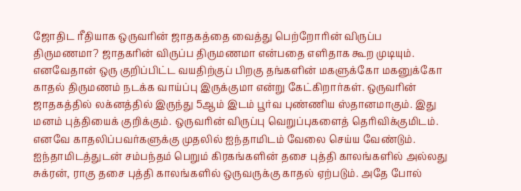ஜோதிட ரீதியாக ஒருவரின் ஜாதகத்தை வைத்து பெற்றோரின் விருப்ப திருமணமா? ஜாதகரின் விருப்ப திருமணமா என்பதை எளிதாக கூற முடியும். எனவேதான் ஒரு குறிப்பிட்ட வயதிற்குப் பிறகு தங்களின் மகளுக்கோ மகனுக்கோ காதல் திருமணம் நடக்க வாய்ப்பு இருக்குமா என்று கேட்கிறார்கள். ஒருவரின் ஜாதகத்தில் லக்னத்தில் இருந்து 5ஆம் இடம் பூர்வ புண்ணிய ஸ்தானமாகும். இது மனம் புத்தியைக் குறிக்கும். ஒருவரின் விருப்பு வெறுப்புகளைத் தெரிவிக்குமிடம். எனவே காதலிப்பவர்களுக்கு முதலில் ஐந்தாமிடம் வேலை செய்ய வேண்டும்.
ஐந்தாமிடத்துடன் சம்பந்தம் பெறும் கிரகங்களின் தசை புத்தி காலங்களில் அல்லது சுக்ரன், ராகு தசை புத்தி காலங்களில் ஒருவருக்கு காதல் ஏற்படும். அதே போல்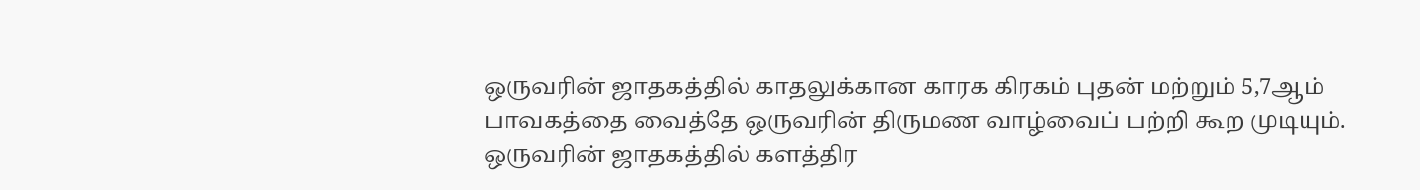ஒருவரின் ஜாதகத்தில் காதலுக்கான காரக கிரகம் புதன் மற்றும் 5,7ஆம் பாவகத்தை வைத்தே ஒருவரின் திருமண வாழ்வைப் பற்றி கூற முடியும்.
ஒருவரின் ஜாதகத்தில் களத்திர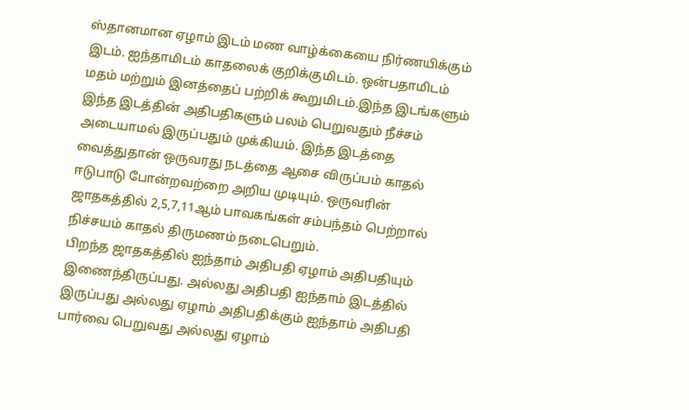ஸ்தானமான ஏழாம் இடம் மண வாழ்க்கையை நிர்ணயிக்கும் இடம். ஐந்தாமிடம் காதலைக் குறிக்குமிடம். ஒன்பதாமிடம் மதம் மற்றும் இனத்தைப் பற்றிக் கூறுமிடம்.இந்த இடங்களும் இந்த இடத்தின் அதிபதிகளும் பலம் பெறுவதும் நீச்சம் அடையாமல் இருப்பதும் முக்கியம். இந்த இடத்தை வைத்துதான் ஒருவரது நடத்தை ஆசை விருப்பம் காதல் ஈடுபாடு போன்றவற்றை அறிய முடியும். ஒருவரின் ஜாதகத்தில் 2,5,7,11ஆம் பாவகங்கள் சம்பந்தம் பெற்றால் நிச்சயம் காதல் திருமணம் நடைபெறும்.
பிறந்த ஜாதகத்தில் ஐந்தாம் அதிபதி ஏழாம் அதிபதியும் இணைந்திருப்பது. அல்லது அதிபதி ஐந்தாம் இடத்தில் இருப்பது அல்லது ஏழாம் அதிபதிக்கும் ஐந்தாம் அதிபதி பார்வை பெறுவது அல்லது ஏழாம்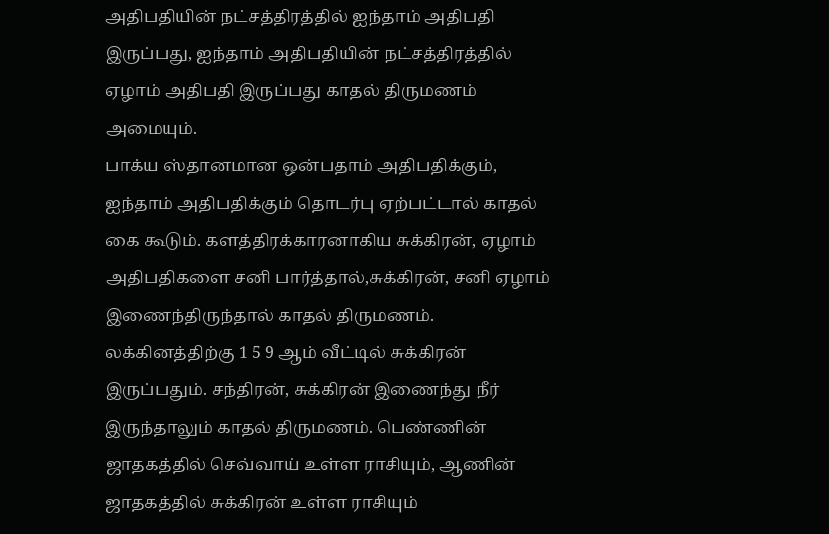அதிபதியின் நட்சத்திரத்தில் ஐந்தாம் அதிபதி இருப்பது, ஐந்தாம் அதிபதியின் நட்சத்திரத்தில் ஏழாம் அதிபதி இருப்பது காதல் திருமணம் அமையும்.
பாக்ய ஸ்தானமான ஒன்பதாம் அதிபதிக்கும், ஐந்தாம் அதிபதிக்கும் தொடர்பு ஏற்பட்டால் காதல் கை கூடும். களத்திரக்காரனாகிய சுக்கிரன், ஏழாம் அதிபதிகளை சனி பார்த்தால்,சுக்கிரன், சனி ஏழாம் இணைந்திருந்தால் காதல் திருமணம். லக்கினத்திற்கு 1 5 9 ஆம் வீட்டில் சுக்கிரன் இருப்பதும். சந்திரன், சுக்கிரன் இணைந்து நீர் இருந்தாலும் காதல் திருமணம். பெண்ணின் ஜாதகத்தில் செவ்வாய் உள்ள ராசியும், ஆணின் ஜாதகத்தில் சுக்கிரன் உள்ள ராசியும்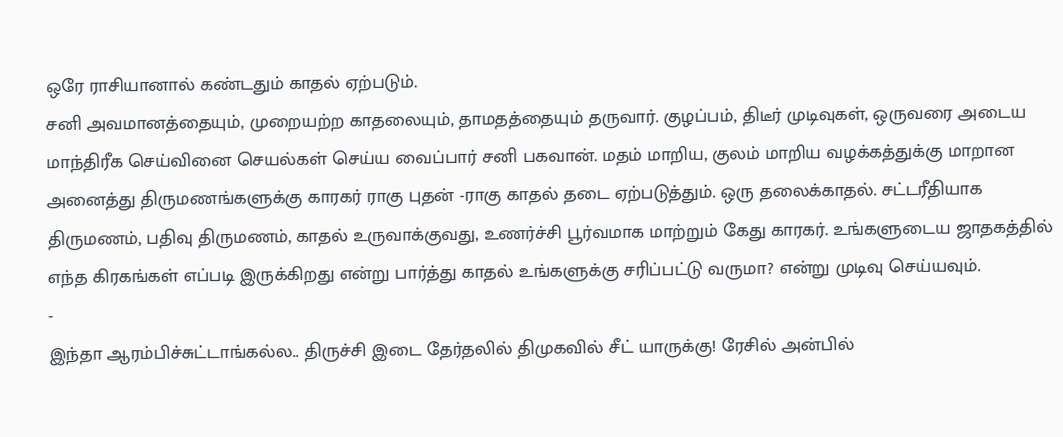ஒரே ராசியானால் கண்டதும் காதல் ஏற்படும்.
சனி அவமானத்தையும், முறையற்ற காதலையும், தாமதத்தையும் தருவார். குழப்பம், திடீர் முடிவுகள், ஒருவரை அடைய மாந்திரீக செய்வினை செயல்கள் செய்ய வைப்பார் சனி பகவான். மதம் மாறிய, குலம் மாறிய வழக்கத்துக்கு மாறான அனைத்து திருமணங்களுக்கு காரகர் ராகு புதன் -ராகு காதல் தடை ஏற்படுத்தும். ஒரு தலைக்காதல். சட்டரீதியாக திருமணம், பதிவு திருமணம், காதல் உருவாக்குவது, உணர்ச்சி பூர்வமாக மாற்றும் கேது காரகர். உங்களுடைய ஜாதகத்தில் எந்த கிரகங்கள் எப்படி இருக்கிறது என்று பார்த்து காதல் உங்களுக்கு சரிப்பட்டு வருமா? என்று முடிவு செய்யவும்.
-
இந்தா ஆரம்பிச்சுட்டாங்கல்ல.. திருச்சி இடை தேர்தலில் திமுகவில் சீட் யாருக்கு! ரேசில் அன்பில்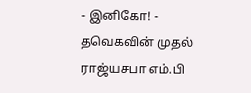- இனிகோ! -
தவெகவின் முதல் ராஜ்யசபா எம்.பி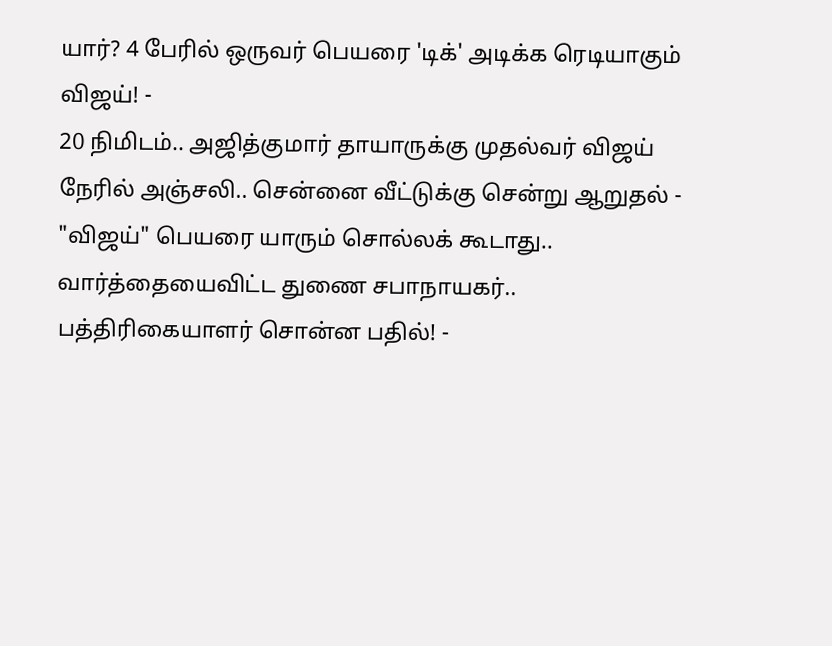யார்? 4 பேரில் ஒருவர் பெயரை 'டிக்' அடிக்க ரெடியாகும் விஜய்! -
20 நிமிடம்.. அஜித்குமார் தாயாருக்கு முதல்வர் விஜய் நேரில் அஞ்சலி.. சென்னை வீட்டுக்கு சென்று ஆறுதல் -
"விஜய்" பெயரை யாரும் சொல்லக் கூடாது.. வார்த்தையைவிட்ட துணை சபாநாயகர்.. பத்திரிகையாளர் சொன்ன பதில்! -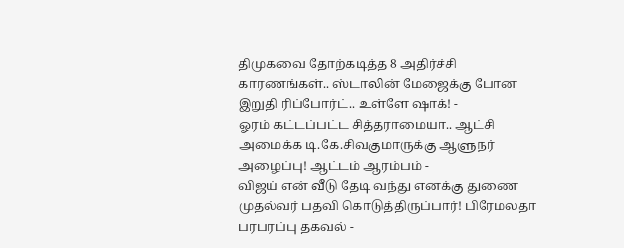திமுகவை தோற்கடித்த 8 அதிர்ச்சி காரணங்கள்.. ஸ்டாலின் மேஜைக்கு போன இறுதி ரிப்போர்ட்.. உள்ளே ஷாக்! -
ஓரம் கட்டப்பட்ட சித்தராமையா.. ஆட்சி அமைக்க டி.கே.சிவகுமாருக்கு ஆளுநர் அழைப்பு! ஆட்டம் ஆரம்பம் -
விஜய் என் வீடு தேடி வந்து எனக்கு துணை முதல்வர் பதவி கொடுத்திருப்பார்! பிரேமலதா பரபரப்பு தகவல் -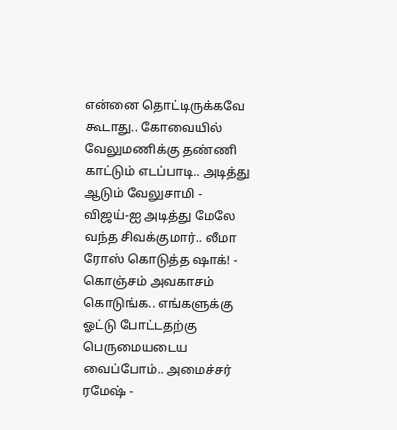என்னை தொட்டிருக்கவே கூடாது.. கோவையில் வேலுமணிக்கு தண்ணி காட்டும் எடப்பாடி.. அடித்து ஆடும் வேலுசாமி -
விஜய்-ஐ அடித்து மேலே வந்த சிவக்குமார்.. லீமா ரோஸ் கொடுத்த ஷாக்! -
கொஞ்சம் அவகாசம் கொடுங்க.. எங்களுக்கு ஓட்டு போட்டதற்கு பெருமையடைய வைப்போம்.. அமைச்சர் ரமேஷ் -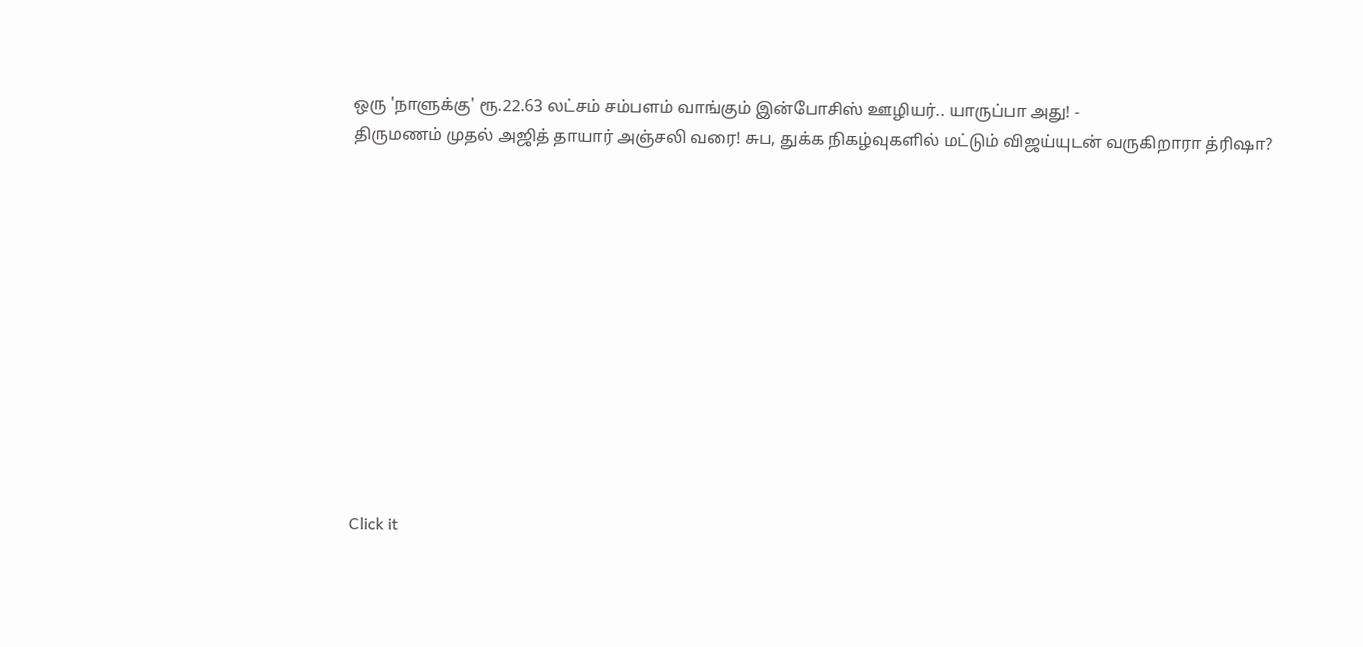ஒரு 'நாளுக்கு' ரூ.22.63 லட்சம் சம்பளம் வாங்கும் இன்போசிஸ் ஊழியர்.. யாருப்பா அது! -
திருமணம் முதல் அஜித் தாயார் அஞ்சலி வரை! சுப, துக்க நிகழ்வுகளில் மட்டும் விஜய்யுடன் வருகிறாரா த்ரிஷா?












Click it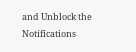and Unblock the Notifications